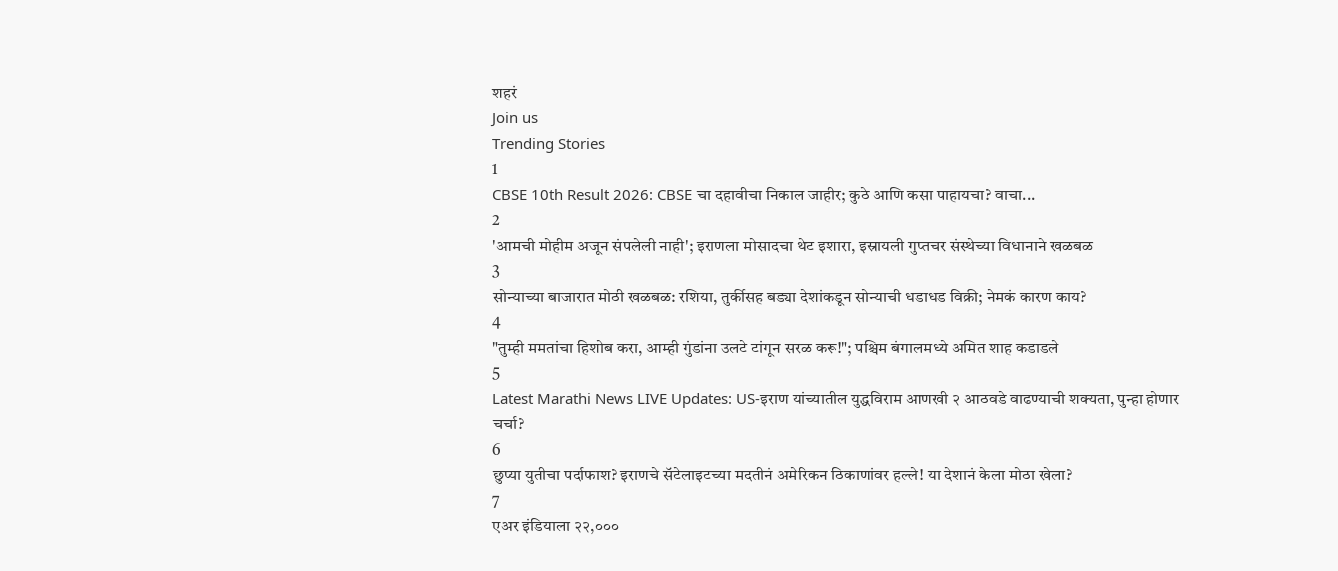शहरं
Join us
Trending Stories
1
CBSE 10th Result 2026: CBSE चा दहावीचा निकाल जाहीर; कुठे आणि कसा पाहायचा? वाचा...
2
'आमची मोहीम अजून संपलेली नाही'; इराणला मोसादचा थेट इशारा, इस्रायली गुप्तचर संस्थेच्या विधानाने खळबळ
3
सोन्याच्या बाजारात मोठी खळबळ: रशिया, तुर्कीसह बड्या देशांकडून सोन्याची धडाधड विक्री; नेमकं कारण काय?
4
"तुम्ही ममतांचा हिशोब करा, आम्ही गुंडांना उलटे टांगून सरळ करू!"; पश्चिम बंगालमध्ये अमित शाह कडाडले
5
Latest Marathi News LIVE Updates: US-इराण यांच्यातील युद्धविराम आणखी २ आठवडे वाढण्याची शक्यता, पुन्हा होणार चर्चा?
6
छुप्या युतीचा पर्दाफाश? इराणचे सॅटेलाइटच्या मदतीनं अमेरिकन ठिकाणांवर हल्ले! या देशानं केला मोठा खेला?
7
एअर इंडियाला २२,०००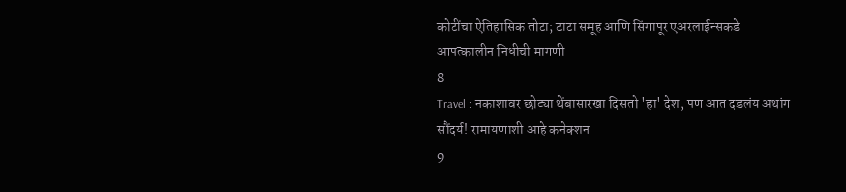कोटींचा ऐतिहासिक तोटा; टाटा समूह आणि सिंगापूर एअरलाईन्सकडे आपत्कालीन निधीची मागणी
8
Travel : नकाशावर छोट्या थेंबासारखा दिसतो 'हा' देश, पण आत दडलंय अथांग सौंदर्य! रामायणाशी आहे कनेक्शन
9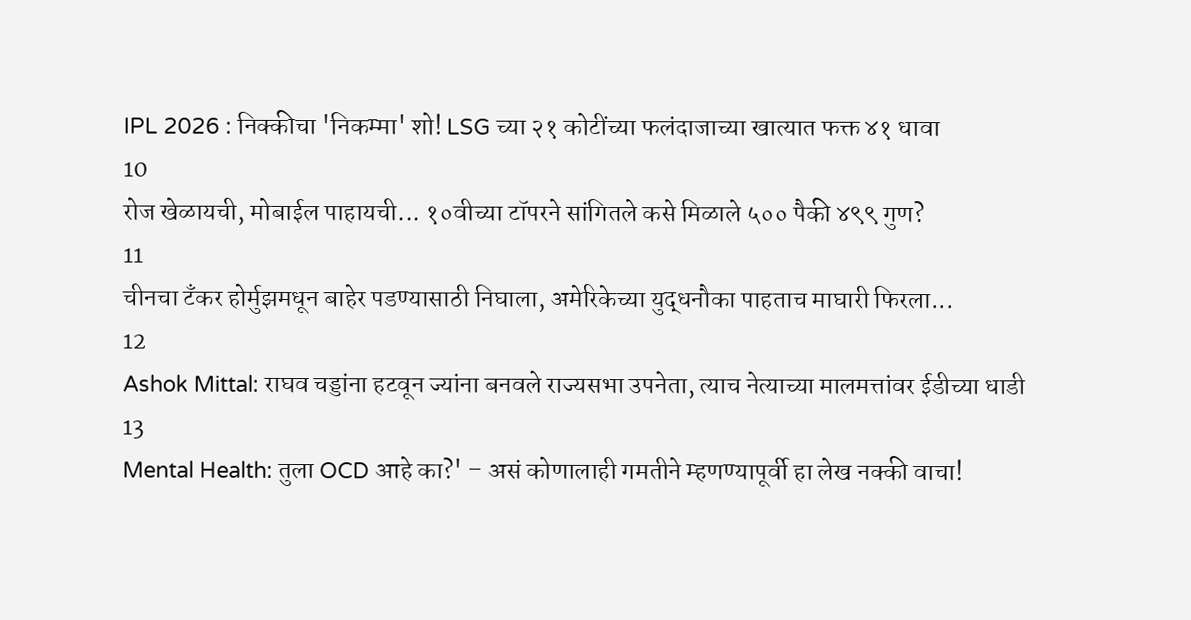IPL 2026 : निक्कीचा 'निकम्मा' शो! LSG च्या २१ कोटींच्या फलंदाजाच्या खात्यात फक्त ४१ धावा
10
रोज खेळायची, मोबाईल पाहायची... १०वीच्या टॉपरने सांगितले कसे मिळाले ५०० पैकी ४९९ गुण?
11
चीनचा टँकर होर्मुझमधून बाहेर पडण्यासाठी निघाला, अमेरिकेच्या युद्धनौका पाहताच माघारी फिरला...
12
Ashok Mittal: राघव चड्डांना हटवून ज्यांना बनवले राज्यसभा उपनेता, त्याच नेत्याच्या मालमत्तांवर ईडीच्या धाडी
13
Mental Health: तुला OCD आहे का?' – असं कोणालाही गमतीने म्हणण्यापूर्वी हा लेख नक्की वाचा!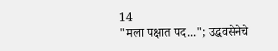14
"मला पक्षात पद..."; उद्धवसेनेचे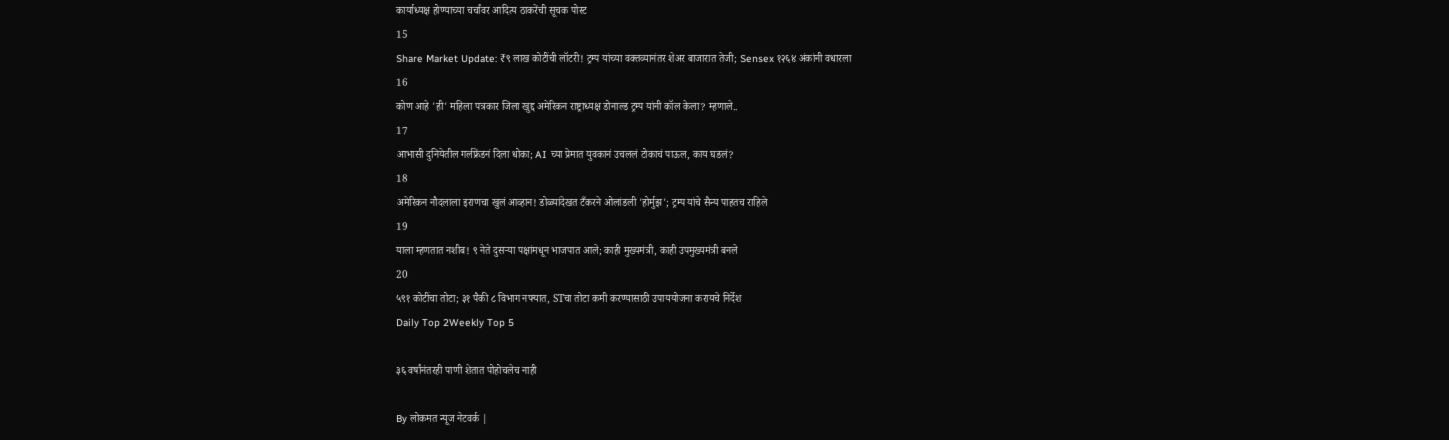कार्याध्यक्ष होण्याच्या चर्चांवर आदित्य ठाकरेंची सूचक पोस्ट
15
Share Market Update: ₹९ लाख कोटींची लॉटरी! ट्रम्प यांच्या वक्तव्यानंतर शेअर बाजारात तेजी; Sensex १२६४ अंकांनी वधारला
16
कोण आहे 'ही' महिला पत्रकार जिला खुद्द अमेरिकन राष्ट्राध्यक्ष डोनाल्ड ट्रम्प यांनी कॉल केला? म्हणाले..
17
आभासी दुनियेतील गर्लफ्रेंडनं दिला धोका; AI च्या प्रेमात युवकानं उचललं टोकाचं पाऊल, काय घडलं?
18
अमेरिकन नौदलाला इराणचा खुलं आव्हान! डोळ्यांदेखत टँकरने ओलांडली 'होर्मुझ'; ट्रम्प यांचे सैन्य पाहतच राहिले
19
याला म्हणतात नशीब! ९ नेते दुसऱ्या पक्षांमधून भाजपात आले; काही मुख्यमंत्री, काही उपमुख्यमंत्री बनले
20
५९१ कोटींचा तोटा; ३१ पैकी ८ विभाग नफ्यात, STचा तोटा कमी करण्यासाठी उपाययोजना करायचे निर्देश
Daily Top 2Weekly Top 5

३६ वर्षांनंतरही पाणी शेतात पोहोचलेच नाही

By लोकमत न्यूज नेटवर्क |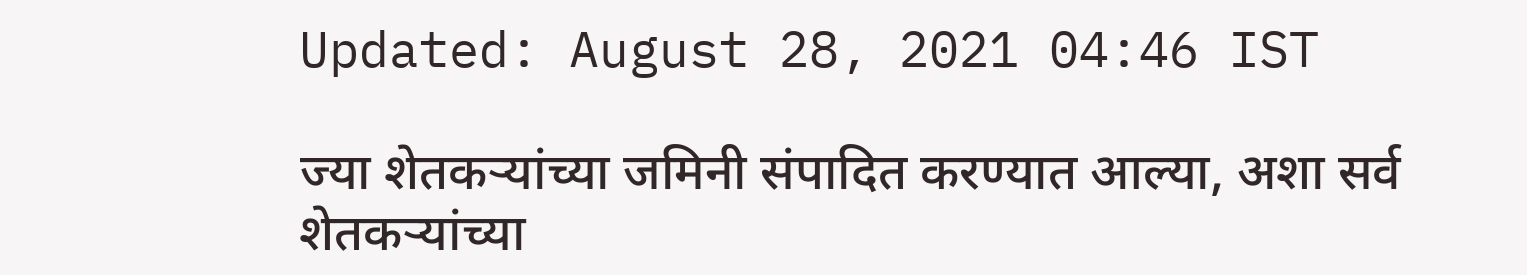Updated: August 28, 2021 04:46 IST

ज्या शेतकऱ्यांच्या जमिनी संपादित करण्यात आल्या, अशा सर्व शेतकऱ्यांच्या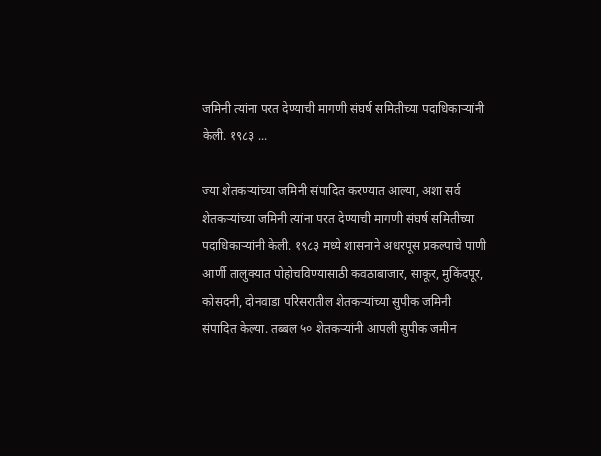जमिनी त्यांना परत देण्याची मागणी संघर्ष समितीच्या पदाधिकाऱ्यांनी केली. १९८३ ...

ज्या शेतकऱ्यांच्या जमिनी संपादित करण्यात आल्या, अशा सर्व शेतकऱ्यांच्या जमिनी त्यांना परत देण्याची मागणी संघर्ष समितीच्या पदाधिकाऱ्यांनी केली. १९८३ मध्ये शासनाने अधरपूस प्रकल्पाचे पाणी आर्णी तालुक्यात पोहोचविण्यासाठी कवठाबाजार, साकूर, मुकिंदपूर, कोसदनी, दोनवाडा परिसरातील शेतकऱ्यांच्या सुपीक जमिनी संपादित केल्या. तब्बल ५० शेतकऱ्यांनी आपली सुपीक जमीन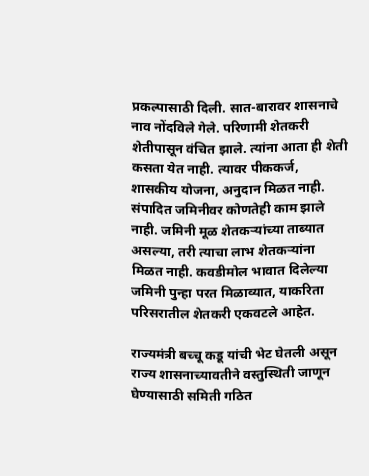प्रकल्पासाठी दिली. सात-बारावर शासनाचे नाव नोंदविले गेले. परिणामी शेतकरी शेतीपासून वंचित झाले. त्यांना आता ही शेती कसता येत नाही. त्यावर पीककर्ज, शासकीय योजना, अनुदान मिळत नाही. संपादित जमिनीवर कोणतेही काम झाले नाही. जमिनी मूळ शेतकऱ्यांच्या ताब्यात असल्या, तरी त्याचा लाभ शेतकऱ्यांना मिळत नाही. कवडीमोल भावात दिलेल्या जमिनी पुन्हा परत मिळाव्यात, याकरिता परिसरातील शेतकरी एकवटले आहेत.

राज्यमंत्री बच्चू कडू यांची भेट घेतली असून राज्य शासनाच्यावतीने वस्तुस्थिती जाणून घेण्यासाठी समिती गठित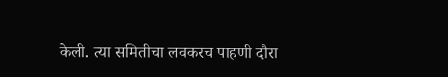केली. त्या समितीचा लवकरच पाहणी दौरा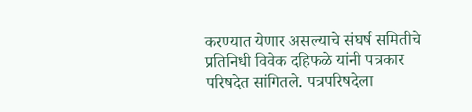करण्यात येणार असल्याचे संघर्ष समितीचे प्रतिनिधी विवेक दहिफळे यांनी पत्रकार परिषदेत सांगितले. पत्रपरिषदेला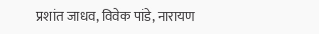प्रशांत जाधव, विवेक पांडे, नारायण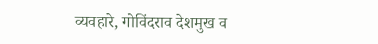व्यवहारे, गोविंदराव देशमुख व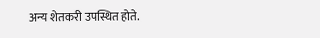अन्य शेतकरी उपस्थित होते.